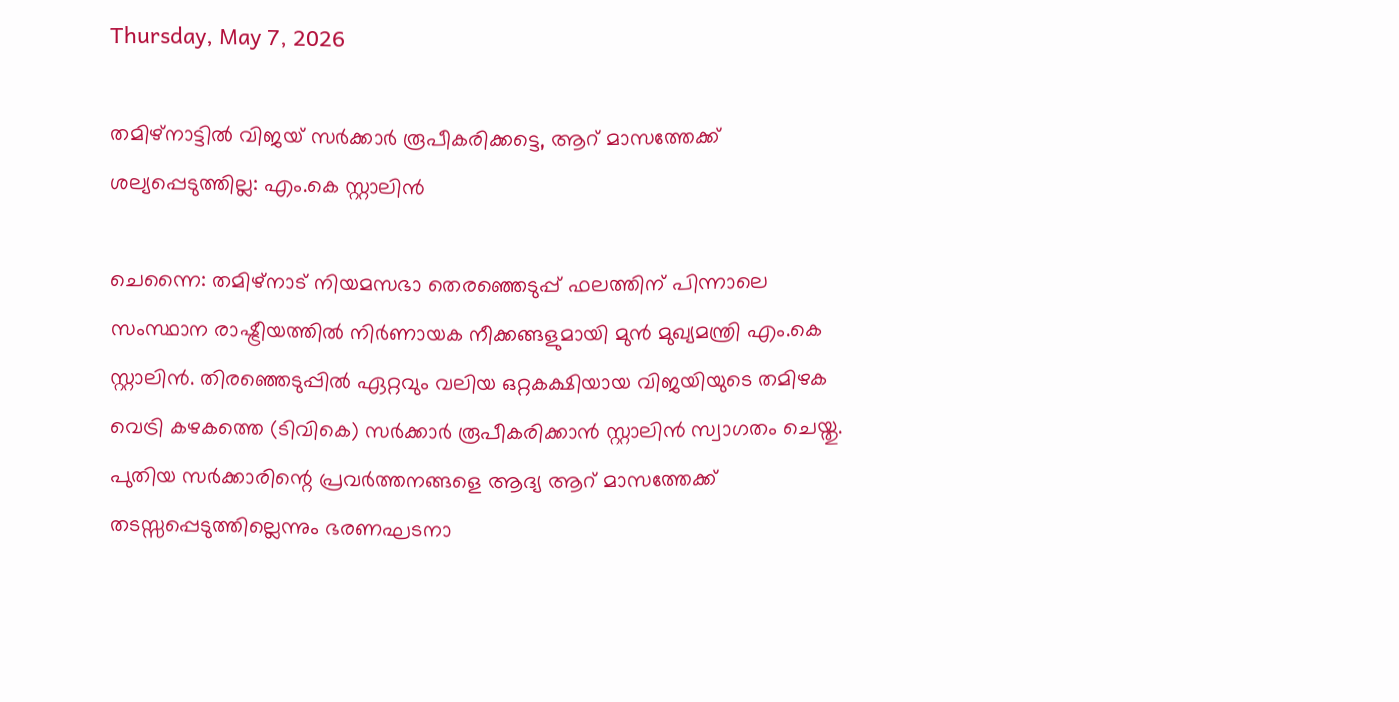Thursday, May 7, 2026

തമിഴ്‌നാട്ടില്‍ വിജയ് സര്‍ക്കാര്‍ രൂപീകരിക്കട്ടെ, ആറ് മാസത്തേക്ക് ശല്യപ്പെടുത്തില്ല: എം.കെ സ്റ്റാലിന്‍

ചെന്നൈ: തമിഴ്നാട് നിയമസഭാ തെരഞ്ഞെടുപ്പ് ഫലത്തിന് പിന്നാലെ സംസ്ഥാന രാഷ്ട്രീയത്തില്‍ നിര്‍ണായക നീക്കങ്ങളുമായി മുന്‍ മുഖ്യമന്ത്രി എം.കെ സ്റ്റാലിന്‍. തിരഞ്ഞെടുപ്പില്‍ ഏറ്റവും വലിയ ഒറ്റകക്ഷിയായ വിജയിയുടെ തമിഴക വെട്രി കഴകത്തെ (ടിവികെ) സര്‍ക്കാര്‍ രൂപീകരിക്കാന്‍ സ്റ്റാലിന്‍ സ്വാഗതം ചെയ്തു. പുതിയ സര്‍ക്കാരിന്റെ പ്രവര്‍ത്തനങ്ങളെ ആദ്യ ആറ് മാസത്തേക്ക് തടസ്സപ്പെടുത്തില്ലെന്നും ഭരണഘടനാ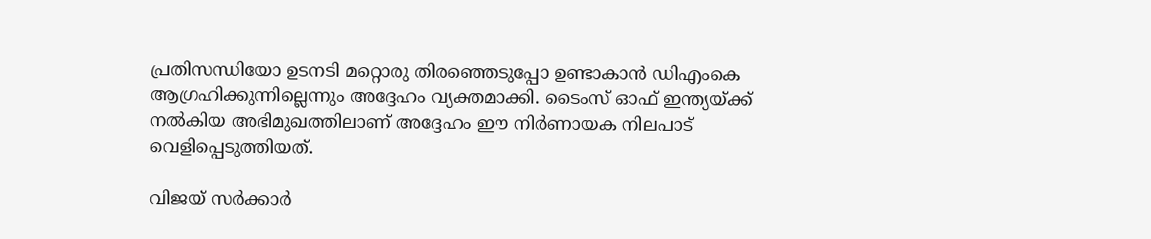പ്രതിസന്ധിയോ ഉടനടി മറ്റൊരു തിരഞ്ഞെടുപ്പോ ഉണ്ടാകാന്‍ ഡിഎംകെ ആഗ്രഹിക്കുന്നില്ലെന്നും അദ്ദേഹം വ്യക്തമാക്കി. ടൈംസ് ഓഫ് ഇന്ത്യയ്ക്ക് നല്‍കിയ അഭിമുഖത്തിലാണ് അദ്ദേഹം ഈ നിര്‍ണായക നിലപാട് വെളിപ്പെടുത്തിയത്.

വിജയ് സര്‍ക്കാര്‍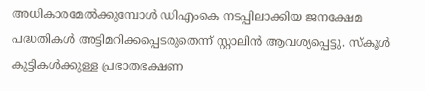അധികാരമേല്‍ക്കുമ്പോള്‍ ഡിഎംകെ നടപ്പിലാക്കിയ ജനക്ഷേമ പദ്ധതികള്‍ അട്ടിമറിക്കപ്പെടരുതെന്ന് സ്റ്റാലിന്‍ ആവശ്യപ്പെട്ടു. സ്‌കൂള്‍ കുട്ടികള്‍ക്കുള്ള പ്രഭാതഭക്ഷണ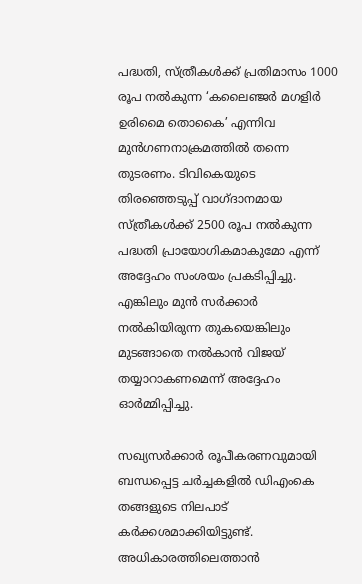പദ്ധതി, സ്ത്രീകള്‍ക്ക് പ്രതിമാസം 1000 രൂപ നല്‍കുന്ന ‘കലൈഞ്ജര്‍ മഗളിര്‍ ഉരിമൈ തൊകൈ’ എന്നിവ മുന്‍ഗണനാക്രമത്തില്‍ തന്നെ തുടരണം. ടിവികെയുടെ തിരഞ്ഞെടുപ്പ് വാഗ്ദാനമായ സ്ത്രീകള്‍ക്ക് 2500 രൂപ നല്‍കുന്ന പദ്ധതി പ്രായോഗികമാകുമോ എന്ന് അദ്ദേഹം സംശയം പ്രകടിപ്പിച്ചു. എങ്കിലും മുന്‍ സര്‍ക്കാര്‍ നല്‍കിയിരുന്ന തുകയെങ്കിലും മുടങ്ങാതെ നല്‍കാന്‍ വിജയ് തയ്യാറാകണമെന്ന് അദ്ദേഹം ഓര്‍മ്മിപ്പിച്ചു.

സഖ്യസര്‍ക്കാര്‍ രൂപീകരണവുമായി ബന്ധപ്പെട്ട ചര്‍ച്ചകളില്‍ ഡിഎംകെ തങ്ങളുടെ നിലപാട് കര്‍ക്കശമാക്കിയിട്ടുണ്ട്. അധികാരത്തിലെത്താന്‍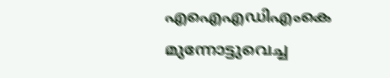എഐഎഡിഎംകെ മുന്നോട്ടുവെച്ച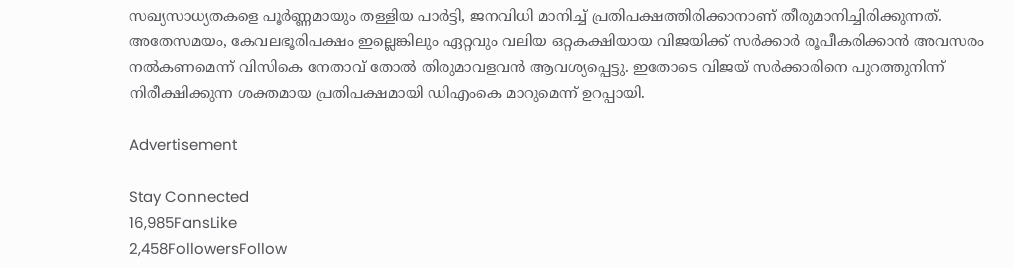സഖ്യസാധ്യതകളെ പൂര്‍ണ്ണമായും തള്ളിയ പാര്‍ട്ടി, ജനവിധി മാനിച്ച് പ്രതിപക്ഷത്തിരിക്കാനാണ് തീരുമാനിച്ചിരിക്കുന്നത്. അതേസമയം, കേവലഭൂരിപക്ഷം ഇല്ലെങ്കിലും ഏറ്റവും വലിയ ഒറ്റകക്ഷിയായ വിജയിക്ക് സര്‍ക്കാര്‍ രൂപീകരിക്കാന്‍ അവസരം നല്‍കണമെന്ന് വിസികെ നേതാവ് തോല്‍ തിരുമാവളവന്‍ ആവശ്യപ്പെട്ടു. ഇതോടെ വിജയ് സര്‍ക്കാരിനെ പുറത്തുനിന്ന് നിരീക്ഷിക്കുന്ന ശക്തമായ പ്രതിപക്ഷമായി ഡിഎംകെ മാറുമെന്ന് ഉറപ്പായി.

Advertisement

Stay Connected
16,985FansLike
2,458FollowersFollow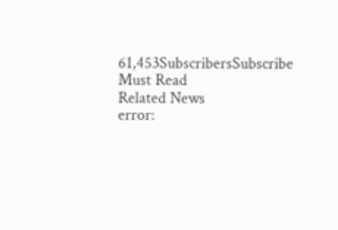61,453SubscribersSubscribe
Must Read
Related News
error: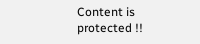Content is protected !!